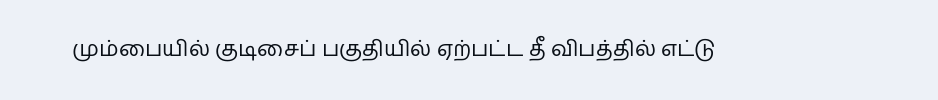மும்பையில் குடிசைப் பகுதியில் ஏற்பட்ட தீ விபத்தில் எட்டு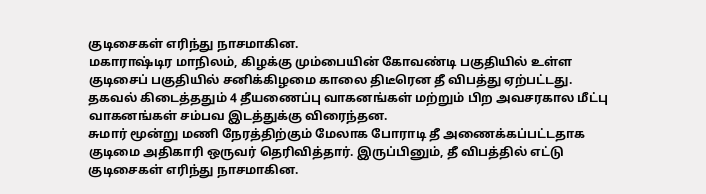குடிசைகள் எரிந்து நாசமாகின.
மகாராஷ்டிர மாநிலம், கிழக்கு மும்பையின் கோவண்டி பகுதியில் உள்ள குடிசைப் பகுதியில் சனிக்கிழமை காலை திடீரென தீ விபத்து ஏற்பட்டது.
தகவல் கிடைத்ததும் 4 தீயணைப்பு வாகனங்கள் மற்றும் பிற அவசரகால மீட்பு வாகனங்கள் சம்பவ இடத்துக்கு விரைந்தன.
சுமார் மூன்று மணி நேரத்திற்கும் மேலாக போராடி தீ அணைக்கப்பட்டதாக குடிமை அதிகாரி ஒருவர் தெரிவித்தார். இருப்பினும், தீ விபத்தில் எட்டு குடிசைகள் எரிந்து நாசமாகின.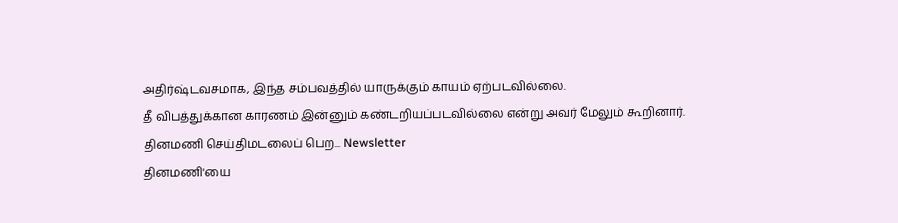அதிர்ஷ்டவசமாக, இந்த சம்பவத்தில் யாருக்கும் காயம் ஏற்படவில்லை.
தீ விபத்துக்கான காரணம் இன்னும் கண்டறியப்படவில்லை என்று அவர் மேலும் கூறினார்.
தினமணி செய்திமடலைப் பெற... Newsletter
தினமணி'யை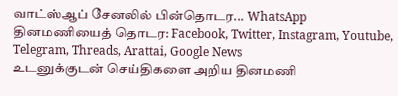வாட்ஸ்ஆப் சேனலில் பின்தொடர... WhatsApp
தினமணியைத் தொடர: Facebook, Twitter, Instagram, Youtube, Telegram, Threads, Arattai, Google News
உடனுக்குடன் செய்திகளை அறிய தினமணி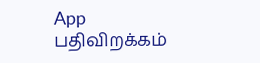App பதிவிறக்கம்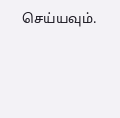செய்யவும்.